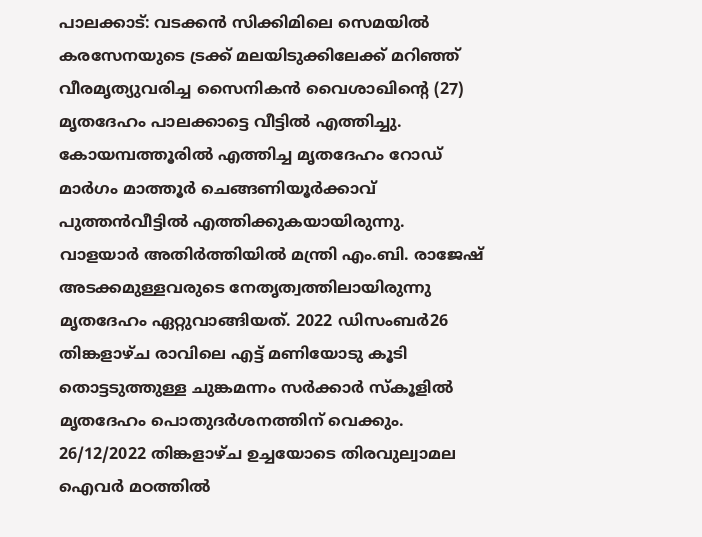പാലക്കാട്: വടക്കൻ സിക്കിമിലെ സെമയിൽ കരസേനയുടെ ട്രക്ക് മലയിടുക്കിലേക്ക് മറിഞ്ഞ് വീരമൃത്യുവരിച്ച സൈനികൻ വൈശാഖിന്റെ (27) മൃതദേഹം പാലക്കാട്ടെ വീട്ടിൽ എത്തിച്ചു. കോയമ്പത്തൂരിൽ എത്തിച്ച മൃതദേഹം റോഡ് മാർഗം മാത്തൂർ ചെങ്ങണിയൂർക്കാവ് പുത്തൻവീട്ടിൽ എത്തിക്കുകയായിരുന്നു.
വാളയാർ അതിർത്തിയിൽ മന്ത്രി എം.ബി. രാജേഷ് അടക്കമുള്ളവരുടെ നേതൃത്വത്തിലായിരുന്നു മൃതദേഹം ഏറ്റുവാങ്ങിയത്. 2022 ഡിസംബർ26 തിങ്കളാഴ്ച രാവിലെ എട്ട് മണിയോടു കൂടി തൊട്ടടുത്തുള്ള ചുങ്കമന്നം സർക്കാർ സ്കൂളിൽ മൃതദേഹം പൊതുദർശനത്തിന് വെക്കും. 26/12/2022 തിങ്കളാഴ്ച ഉച്ചയോടെ തിരവുല്വാമല ഐവർ മഠത്തിൽ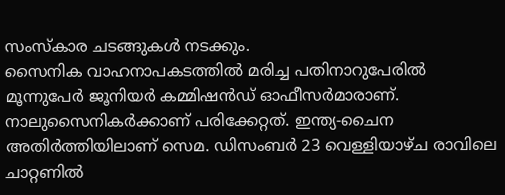സംസ്കാര ചടങ്ങുകൾ നടക്കും.
സൈനിക വാഹനാപകടത്തിൽ മരിച്ച പതിനാറുപേരിൽ മൂന്നുപേർ ജൂനിയർ കമ്മിഷൻഡ് ഓഫീസർമാരാണ്. നാലുസൈനികർക്കാണ് പരിക്കേറ്റത്. ഇന്ത്യ-ചൈന അതിർത്തിയിലാണ് സെമ. ഡിസംബർ 23 വെള്ളിയാഴ്ച രാവിലെ ചാറ്റണിൽ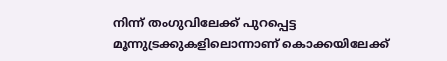നിന്ന് തംഗുവിലേക്ക് പുറപ്പെട്ട മൂന്നുട്രക്കുകളിലൊന്നാണ് കൊക്കയിലേക്ക്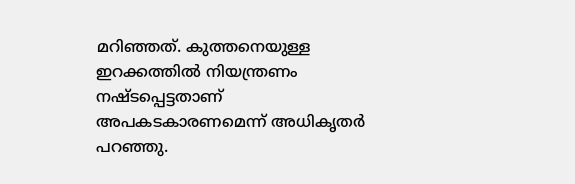മറിഞ്ഞത്. കുത്തനെയുള്ള ഇറക്കത്തിൽ നിയന്ത്രണം നഷ്ടപ്പെട്ടതാണ് അപകടകാരണമെന്ന് അധികൃതർ പറഞ്ഞു.